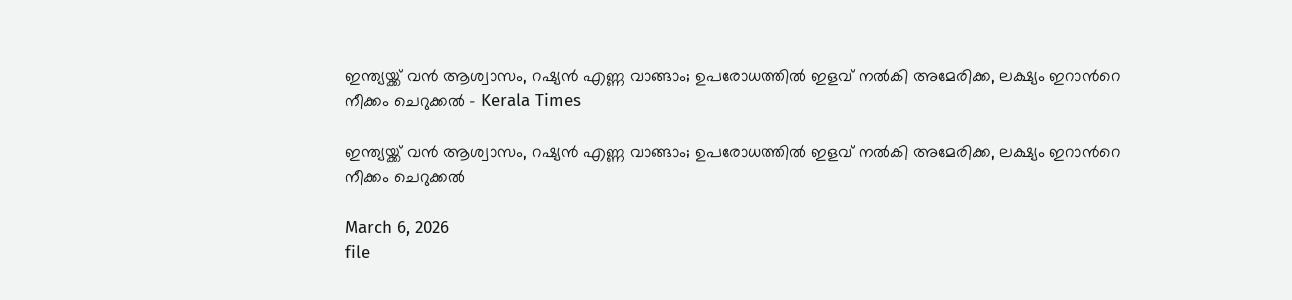ഇന്ത്യയ്ക്ക് വൻ ആശ്വാസം, റഷ്യൻ എണ്ണ വാങ്ങാം; ഉപരോധത്തിൽ ഇളവ് നൽകി അമേരിക്ക, ലക്ഷ്യം ഇറാന്‍റെ നീക്കം ചെറുക്കൽ - Kerala Times

ഇന്ത്യയ്ക്ക് വൻ ആശ്വാസം, റഷ്യൻ എണ്ണ വാങ്ങാം; ഉപരോധത്തിൽ ഇളവ് നൽകി അമേരിക്ക, ലക്ഷ്യം ഇറാന്‍റെ നീക്കം ചെറുക്കൽ

March 6, 2026
file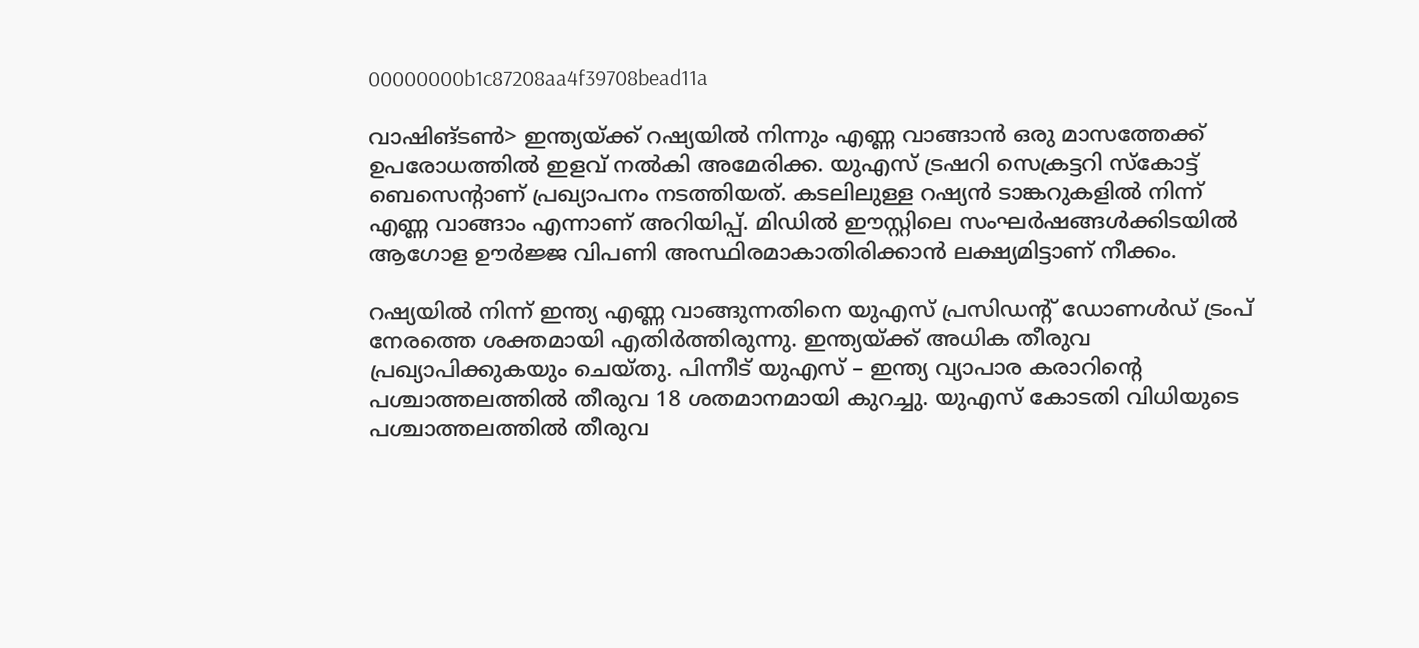00000000b1c87208aa4f39708bead11a

വാഷിങ്ടണ്‍> ഇന്ത‌്യയ്ക്ക്‌ റഷ്യയിൽ നിന്നും എണ്ണ വാങ്ങാൻ ഒരു മാസത്തേക്ക് ഉപരോധത്തിൽ ഇളവ് നൽകി അമേരിക്ക. യുഎസ് ട്രഷറി സെക്രട്ടറി സ്കോട്ട് ബെസെന്‍റാണ് പ്രഖ്യാപനം നടത്തിയത്. കടലിലുള്ള റഷ്യൻ ടാങ്കറുകളിൽ നിന്ന് എണ്ണ വാങ്ങാം എന്നാണ് അറിയിപ്പ്. മിഡിൽ ഈസ്റ്റിലെ സംഘർഷങ്ങൾക്കിടയിൽ ആഗോള ഊർജ്ജ വിപണി അസ്ഥിരമാകാതിരിക്കാൻ ലക്ഷ്യമിട്ടാണ് നീക്കം.

റഷ്യയിൽ നിന്ന് ഇന്ത്യ എണ്ണ വാങ്ങുന്നതിനെ യുഎസ് പ്രസിഡന്‍റ് ഡോണൾഡ് ട്രംപ് നേരത്തെ ശക്തമായി എതിർത്തിരുന്നു. ഇന്ത്യയ്ക്ക് അധിക തീരുവ പ്രഖ്യാപിക്കുകയും ചെയ്തു. പിന്നീട് യുഎസ് – ഇന്ത്യ വ്യാപാര കരാറിന്‍റെ പശ്ചാത്തലത്തിൽ തീരുവ 18 ശതമാനമായി കുറച്ചു. യുഎസ് കോടതി വിധിയുടെ പശ്ചാത്തലത്തിൽ തീരുവ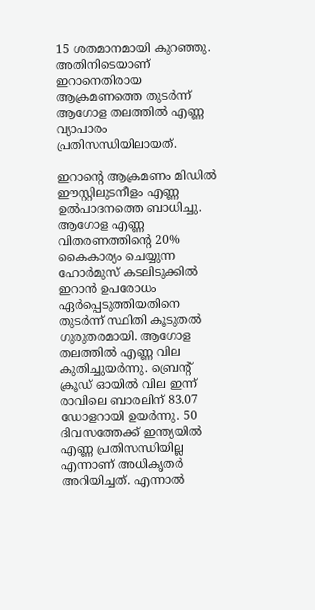15 ശതമാനമായി കുറഞ്ഞു. അതിനിടെയാണ് ഇറാനെതിരായ ആക്രമണത്തെ തുടർന്ന് ആഗോള തലത്തിൽ എണ്ണ വ്യാപാരം പ്രതിസന്ധിയിലായത്.

ഇറാന്‍റെ ആക്രമണം മിഡിൽ ഈസ്റ്റിലുടനീളം എണ്ണ ഉൽപാദനത്തെ ബാധിച്ചു. ആഗോള എണ്ണ വിതരണത്തിന്റെ 20% കൈകാര്യം ചെയ്യുന്ന ഹോർമുസ് കടലിടുക്കിൽ ഇറാൻ ഉപരോധം ഏർപ്പെടുത്തിയതിനെ തുടർന്ന് സ്ഥിതി കൂടുതൽ ഗുരുതരമായി. ആഗോള തലത്തിൽ എണ്ണ വില കുതിച്ചുയർന്നു. ബ്രെന്റ് ക്രൂഡ് ഓയിൽ വില ഇന്ന് രാവിലെ ബാരലിന് 83.07 ഡോളറായി ഉയർന്നു. 50 ദിവസത്തേക്ക് ഇന്ത്യയിൽ എണ്ണ പ്രതിസന്ധിയില്ല എന്നാണ് അധികൃതർ അറിയിച്ചത്. എന്നാൽ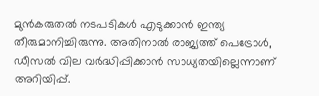മുൻകരുതൽ നടപടികൾ എടുക്കാൻ ഇന്ത്യ തീരുമാനിച്ചിരുന്നു. അതിനാൽ രാജ്യത്ത് പെട്രോൾ, ഡീസൽ വില വർദ്ധിപ്പിക്കാൻ സാധ്യതയില്ലെന്നാണ് അറിയിപ്പ്.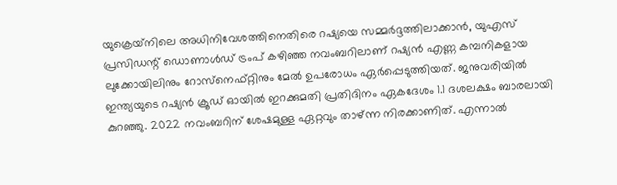യുക്രെയ്‌നിലെ അധിനിവേശത്തിനെതിരെ റഷ്യയെ സമ്മർദ്ദത്തിലാക്കാൻ, യുഎസ് പ്രസിഡന്റ് ഡൊണാൾഡ് ട്രംപ് കഴിഞ്ഞ നവംബറിലാണ് റഷ്യൻ എണ്ണ കമ്പനികളായ ലുക്കോയിലിനും റോസ്‌നെഫ്റ്റിനും മേൽ ഉപരോധം ഏർപ്പെടുത്തിയത്. ജനുവരിയിൽ ഇന്ത്യയുടെ റഷ്യൻ ക്രൂഡ് ഓയിൽ ഇറക്കുമതി പ്രതിദിനം ഏകദേശം 1.1 ദശലക്ഷം ബാരലായി കുറഞ്ഞു. 2022 നവംബറിന് ശേഷമുള്ള ഏറ്റവും താഴ്ന്ന നിരക്കാണിത്. എന്നാൽ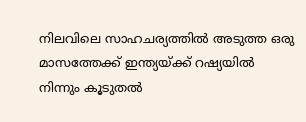നിലവിലെ സാഹചര്യത്തിൽ അടുത്ത ഒരു മാസത്തേക്ക് ഇന്ത്യയ്ക്ക് റഷ്യയിൽ നിന്നും കൂടുതൽ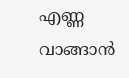എണ്ണ വാങ്ങാൻ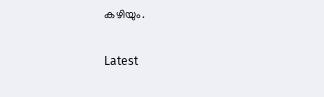കഴിയും.

Latest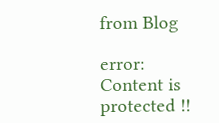from Blog

error: Content is protected !!